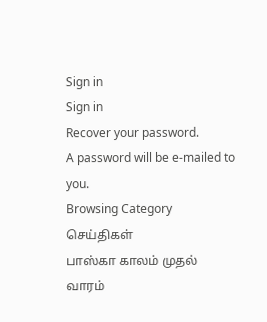Sign in
Sign in
Recover your password.
A password will be e-mailed to you.
Browsing Category
செய்திகள்
பாஸ்கா காலம் முதல் வாரம்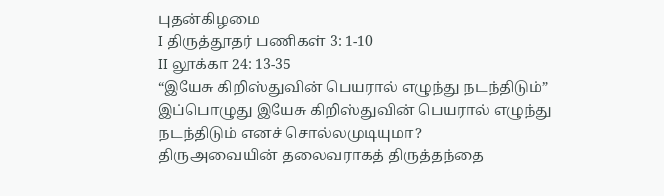புதன்கிழமை
I திருத்தூதர் பணிகள் 3: 1-10
II லூக்கா 24: 13-35
“இயேசு கிறிஸ்துவின் பெயரால் எழுந்து நடந்திடும்”
இப்பொழுது இயேசு கிறிஸ்துவின் பெயரால் எழுந்து நடந்திடும் எனச் சொல்லமுடியுமா?
திருஅவையின் தலைவராகத் திருத்தந்தை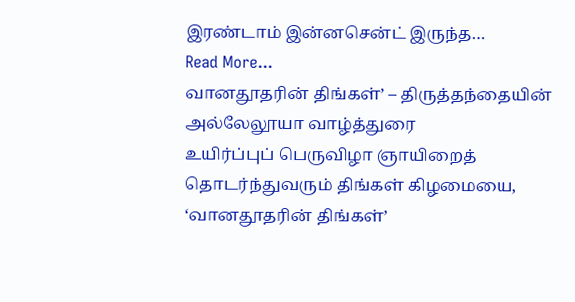இரண்டாம் இன்னசென்ட் இருந்த…
Read More...
வானதூதரின் திங்கள்’ – திருத்தந்தையின் அல்லேலூயா வாழ்த்துரை
உயிர்ப்புப் பெருவிழா ஞாயிறைத் தொடர்ந்துவரும் திங்கள் கிழமையை, ‘வானதூதரின் திங்கள்’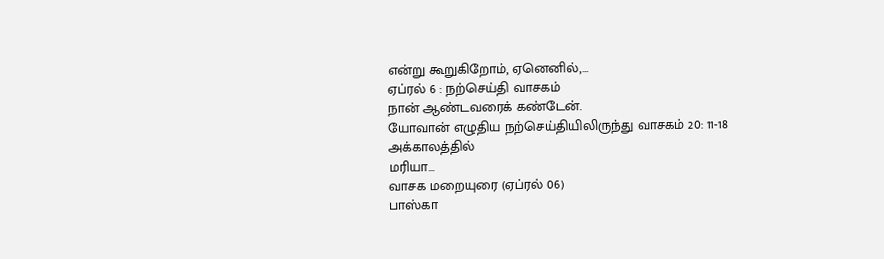என்று கூறுகிறோம், ஏனெனில்,…
ஏப்ரல் 6 : நற்செய்தி வாசகம்
நான் ஆண்டவரைக் கண்டேன்.
யோவான் எழுதிய நற்செய்தியிலிருந்து வாசகம் 20: 11-18
அக்காலத்தில்
மரியா…
வாசக மறையுரை (ஏப்ரல் 06)
பாஸ்கா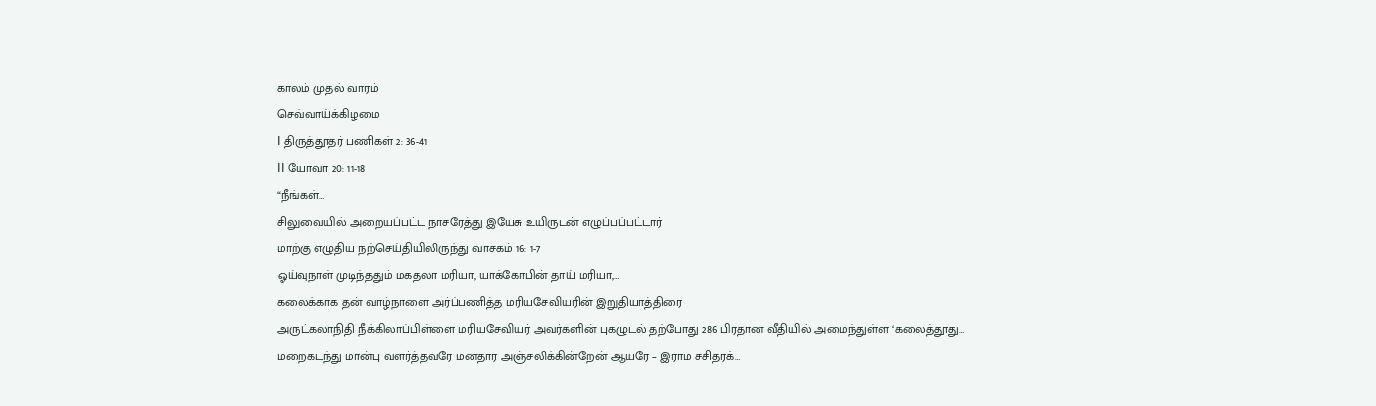காலம் முதல் வாரம்
செவ்வாய்க்கிழமை
I திருத்தூதர் பணிகள் 2: 36-41
II யோவா 20: 11-18
“நீங்கள்…
சிலுவையில் அறையப்பட்ட நாசரேத்து இயேசு உயிருடன் எழுப்பப்பட்டார்
மாற்கு எழுதிய நற்செய்தியிலிருந்து வாசகம் 16: 1-7
ஓய்வுநாள் முடிந்ததும் மகதலா மரியா, யாக்கோபின் தாய் மரியா,…
கலைக்காக தன் வாழ்நாளை அர்ப்பணித்த மரியசேவியரின் இறுதியாத்திரை
அருட்கலாநிதி நீக்கிலாப்பிள்ளை மரியசேவியர் அவர்களின் புகழுடல் தற்போது 286 பிரதான வீதியில் அமைந்துள்ள ‘கலைத்தூது…
மறைகடந்து மான்பு வளர்த்தவரே மனதார அஞ்சலிக்கின்றேன் ஆயரே – இராம சசிதரக்…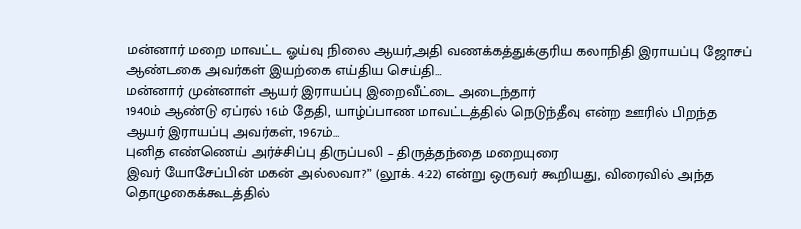மன்னார் மறை மாவட்ட ஓய்வு நிலை ஆயர்,அதி வணக்கத்துக்குரிய கலாநிதி இராயப்பு ஜோசப் ஆண்டகை அவர்கள் இயற்கை எய்திய செய்தி…
மன்னார் முன்னாள் ஆயர் இராயப்பு இறைவீட்டை அடைந்தார்
1940ம் ஆண்டு ஏப்ரல் 16ம் தேதி, யாழ்ப்பாண மாவட்டத்தில் நெடுந்தீவு என்ற ஊரில் பிறந்த ஆயர் இராயப்பு அவர்கள், 1967ம்…
புனித எண்ணெய் அர்ச்சிப்பு திருப்பலி – திருத்தந்தை மறையுரை
இவர் யோசேப்பின் மகன் அல்லவா?” (லூக். 4:22) என்று ஒருவர் கூறியது, விரைவில் அந்த தொழுகைக்கூடத்தில்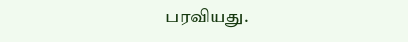பரவியது.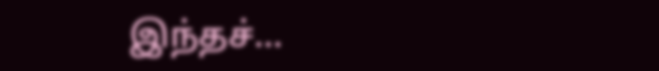இந்தச்…